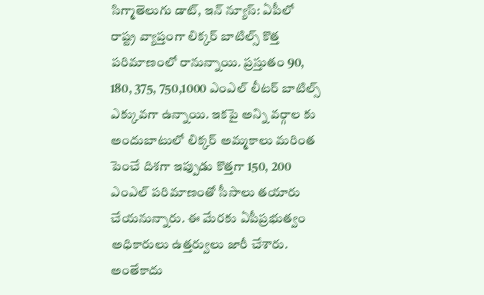సిగ్మాతెలుగు డాట్, ఇన్ న్యూస్: ఏపీలో రాష్ట్ర వ్యాప్తంగా లిక్కర్ బాటిల్స్ కొత్త పరిమాణంలో రానున్నాయి. ప్రస్తుతం 90, 180, 375, 750,1000 ఎంఎల్ లీటర్ బాటిల్స్ ఎక్కువగా ఉన్నాయి. ఇకపై అన్ని వర్గాల కు అందుబాటులో లిక్కర్ అమ్మకాలు మరింత పెంచే దిశగా ఇప్పుడు కొత్తగా 150, 200 ఎంఎల్ పరిమాణంతో సీసాలు తయారు చేయనున్నారు. ఈ మేరకు ఏపీప్రభుత్వం అధికారులు ఉత్తర్వులు జారీ చేశారు. అంతేకాదు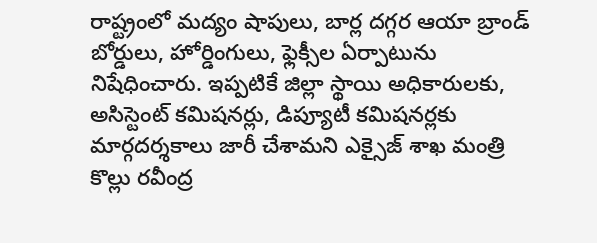రాష్ట్రంలో మద్యం షాపులు, బార్ల దగ్గర ఆయా బ్రాండ్ బోర్డులు, హోర్డింగులు, ఫ్లెక్సీల ఏర్పాటును నిషేధించారు. ఇప్పటికే జిల్లా స్థాయి అధికారులకు, అసిస్టెంట్ కమిషనర్లు, డిప్యూటీ కమిషనర్లకు మార్గదర్శకాలు జారీ చేశామని ఎక్సైజ్ శాఖ మంత్రి కొల్లు రవీంద్ర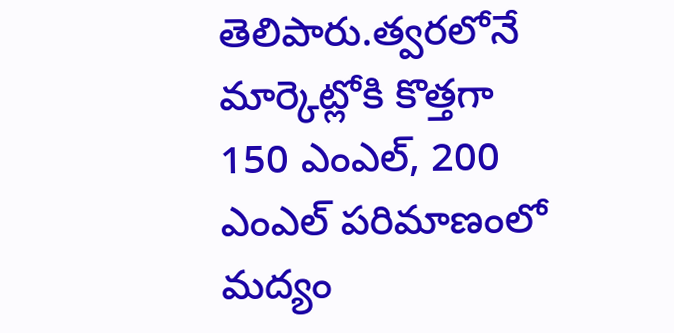తెలిపారు.త్వరలోనే మార్కెట్లోకి కొత్తగా 150 ఎంఎల్, 200 ఎంఎల్ పరిమాణంలో మద్యం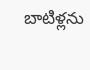బాటిళ్లను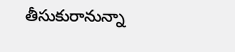తీసుకురానున్నా